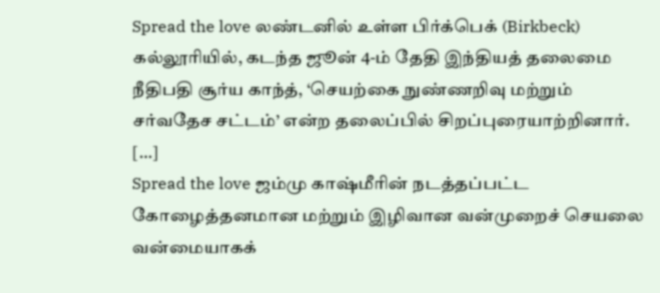Spread the love லண்டனில் உள்ள பிர்க்பெக் (Birkbeck) கல்லூரியில், கடந்த ஜூன் 4-ம் தேதி இந்தியத் தலைமை நீதிபதி சூர்ய காந்த், ‘செயற்கை நுண்ணறிவு மற்றும் சர்வதேச சட்டம்’ என்ற தலைப்பில் சிறப்புரையாற்றினார். […]
Spread the love ஜம்மு காஷ்மீரின் நடத்தப்பட்ட கோழைத்தனமான மற்றும் இழிவான வன்முறைச் செயலை வன்மையாகக்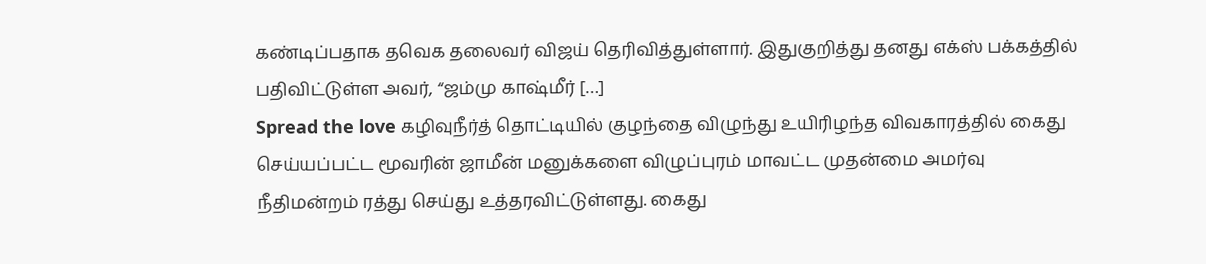கண்டிப்பதாக தவெக தலைவர் விஜய் தெரிவித்துள்ளார். இதுகுறித்து தனது எக்ஸ் பக்கத்தில் பதிவிட்டுள்ள அவர், “ஜம்மு காஷ்மீர் […]
Spread the love கழிவுநீர்த் தொட்டியில் குழந்தை விழுந்து உயிரிழந்த விவகாரத்தில் கைது செய்யப்பட்ட மூவரின் ஜாமீன் மனுக்களை விழுப்புரம் மாவட்ட முதன்மை அமர்வு நீதிமன்றம் ரத்து செய்து உத்தரவிட்டுள்ளது. கைது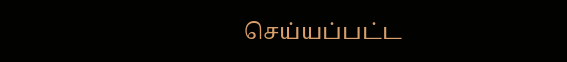செய்யப்பட்ட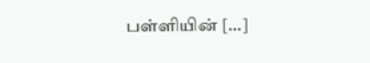பள்ளியின் […]